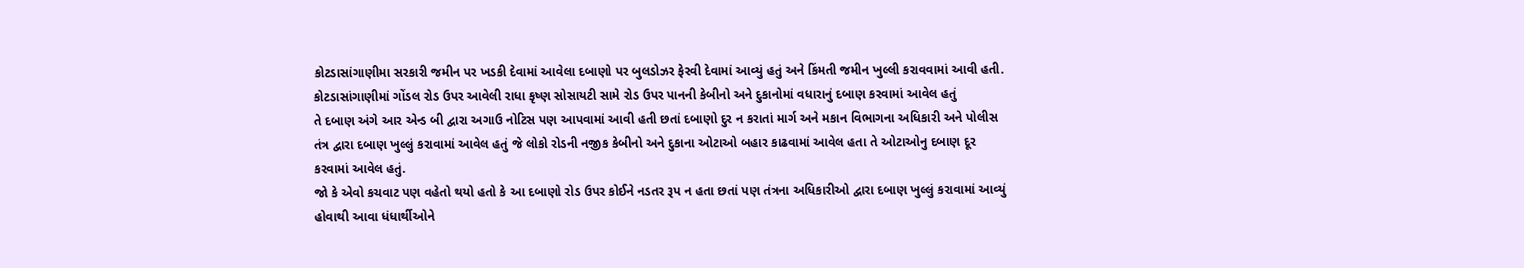કોટડાસાંગાણીમા સરકારી જમીન પર ખડકી દેવામાં આવેલા દબાણો પર બુલડોઝર ફેરવી દેવામાં આવ્યું હતું અને કિંમતી જમીન ખુલ્લી કરાવવામાં આવી હતી. કોટડાસાંગાણીમાં ગોંડલ રોડ ઉપર આવેલી રાધા કૃષ્ણ સોસાયટી સામે રોડ ઉપર પાનની કેબીનો અને દુકાનોમાં વધારાનું દબાણ કરવામાં આવેલ હતું
તે દબાણ અંગે આર એન્ડ બી દ્વારા અગાઉ નોટિસ પણ આપવામાં આવી હતી છતાં દબાણો દુર ન કરાતાં માર્ગ અને મકાન વિભાગના અધિકારી અને પોલીસ તંત્ર દ્વારા દબાણ ખુલ્લું કરાવામાં આવેલ હતું જે લોકો રોડની નજીક કેબીનો અને દુકાના ઓટાઓ બહાર કાઢવામાં આવેલ હતા તે ઓટાઓનુ દબાણ દૂર કરવામાં આવેલ હતું.
જો કે એવો કચવાટ પણ વહેતો થયો હતો કે આ દબાણો રોડ ઉપર કોઈને નડતર રૂપ ન હતા છતાં પણ તંત્રના અધિકારીઓ દ્વારા દબાણ ખુલ્લું કરાવામાં આવ્યું હોવાથી આવા ધંધાર્થીઓને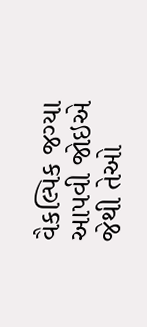વૈકલ્પિક જગ્યા આપવી જોઇએ જેથી તેઓ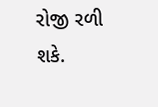રોજી રળી શકે.